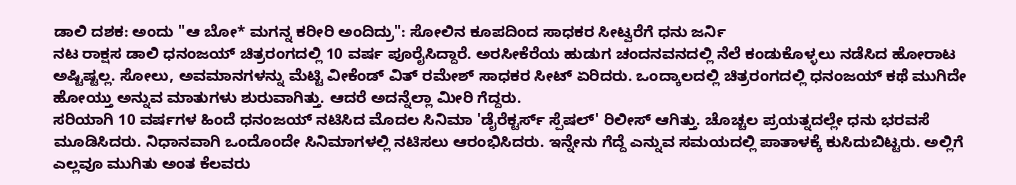ಡಾಲಿ ದಶಕ: ಅಂದು "ಆ ಬೋ* ಮಗನ್ನ ಕರೀರಿ ಅಂದಿದ್ರು": ಸೋಲಿನ ಕೂಪದಿಂದ ಸಾಧಕರ ಸೀಟ್ವರೆಗೆ ಧನು ಜರ್ನಿ
ನಟ ರಾಕ್ಷಸ ಡಾಲಿ ಧನಂಜಯ್ ಚಿತ್ರರಂಗದಲ್ಲಿ 10 ವರ್ಷ ಪೂರೈಸಿದ್ದಾರೆ. ಅರಸೀಕೆರೆಯ ಹುಡುಗ ಚಂದನವನದಲ್ಲಿ ನೆಲೆ ಕಂಡುಕೊಳ್ಳಲು ನಡೆಸಿದ ಹೋರಾಟ ಅಷ್ಟಿಷ್ಟಲ್ಲ. ಸೋಲು, ಅವಮಾನಗಳನ್ನು ಮೆಟ್ಟಿ ವೀಕೆಂಡ್ ವಿತ್ ರಮೇಶ್ ಸಾಧಕರ ಸೀಟ್ ಏರಿದರು. ಒಂದ್ಕಾಲದಲ್ಲಿ ಚಿತ್ರರಂಗದಲ್ಲಿ ಧನಂಜಯ್ ಕಥೆ ಮುಗಿದೇ ಹೋಯ್ತು ಅನ್ನುವ ಮಾತುಗಳು ಶುರುವಾಗಿತ್ತು. ಆದರೆ ಅದನ್ನೆಲ್ಲಾ ಮೀರಿ ಗೆದ್ದರು.
ಸರಿಯಾಗಿ 10 ವರ್ಷಗಳ ಹಿಂದೆ ಧನಂಜಯ್ ನಟಿಸಿದ ಮೊದಲ ಸಿನಿಮಾ 'ಡೈರೆಕ್ಟರ್ಸ್ ಸ್ಪೆಷಲ್' ರಿಲೀಸ್ ಆಗಿತ್ತು. ಚೊಚ್ಚಲ ಪ್ರಯತ್ನದಲ್ಲೇ ಧನು ಭರವಸೆ ಮೂಡಿಸಿದರು. ನಿಧಾನವಾಗಿ ಒಂದೊಂದೇ ಸಿನಿಮಾಗಳಲ್ಲಿ ನಟಿಸಲು ಆರಂಭಿಸಿದರು. ಇನ್ನೇನು ಗೆದ್ದೆ ಎನ್ನುವ ಸಮಯದಲ್ಲಿ ಪಾತಾಳಕ್ಕೆ ಕುಸಿದುಬಿಟ್ಟರು. ಅಲ್ಲಿಗೆ ಎಲ್ಲವೂ ಮುಗಿತು ಅಂತ ಕೆಲವರು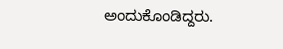ಅಂದುಕೊಂಡಿದ್ದರು.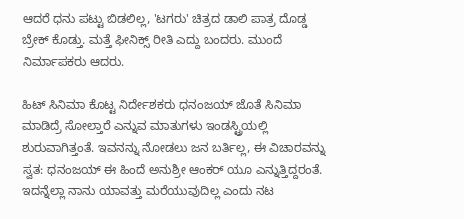ಆದರೆ ಧನು ಪಟ್ಟು ಬಿಡಲಿಲ್ಲ, 'ಟಗರು' ಚಿತ್ರದ ಡಾಲಿ ಪಾತ್ರ ದೊಡ್ಡ ಬ್ರೇಕ್ ಕೊಡ್ತು. ಮತ್ತೆ ಫೀನಿಕ್ಸ್ ರೀತಿ ಎದ್ದು ಬಂದರು. ಮುಂದೆ ನಿರ್ಮಾಪಕರು ಆದರು.

ಹಿಟ್ ಸಿನಿಮಾ ಕೊಟ್ಟ ನಿರ್ದೇಶಕರು ಧನಂಜಯ್ ಜೊತೆ ಸಿನಿಮಾ ಮಾಡಿದ್ರೆ ಸೋಲ್ತಾರೆ ಎನ್ನುವ ಮಾತುಗಳು ಇಂಡಸ್ಟ್ರಿಯಲ್ಲಿ ಶುರುವಾಗಿತ್ತಂತೆ. ಇವನನ್ನು ನೋಡಲು ಜನ ಬರ್ತಿಲ್ಲ, ಈ ವಿಚಾರವನ್ನು ಸ್ವತ: ಧನಂಜಯ್ ಈ ಹಿಂದೆ ಅನುಶ್ರೀ ಆಂಕರ್ ಯೂ ಎನ್ನುತ್ತಿದ್ದರಂತೆ. ಇದನ್ನೆಲ್ಲಾ ನಾನು ಯಾವತ್ತು ಮರೆಯುವುದಿಲ್ಲ ಎಂದು ನಟ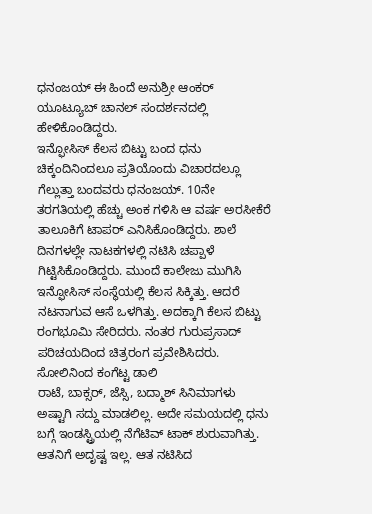ಧನಂಜಯ್ ಈ ಹಿಂದೆ ಅನುಶ್ರೀ ಆಂಕರ್ ಯೂಟ್ಯೂಬ್ ಚಾನಲ್ ಸಂದರ್ಶನದಲ್ಲಿ ಹೇಳಿಕೊಂಡಿದ್ದರು.
ಇನ್ಫೋಸಿಸ್ ಕೆಲಸ ಬಿಟ್ಟು ಬಂದ ಧನು
ಚಿಕ್ಕಂದಿನಿಂದಲೂ ಪ್ರತಿಯೊಂದು ವಿಚಾರದಲ್ಲೂ ಗೆಲ್ಲುತ್ತಾ ಬಂದವರು ಧನಂಜಯ್. 10ನೇ ತರಗತಿಯಲ್ಲಿ ಹೆಚ್ಚು ಅಂಕ ಗಳಿಸಿ ಆ ವರ್ಷ ಅರಸೀಕೆರೆ ತಾಲೂಕಿಗೆ ಟಾಪರ್ ಎನಿಸಿಕೊಂಡಿದ್ದರು. ಶಾಲೆ ದಿನಗಳಲ್ಲೇ ನಾಟಕಗಳಲ್ಲಿ ನಟಿಸಿ ಚಪ್ಪಾಳೆ ಗಿಟ್ಟಿಸಿಕೊಂಡಿದ್ದರು. ಮುಂದೆ ಕಾಲೇಜು ಮುಗಿಸಿ ಇನ್ಫೋಸಿಸ್ ಸಂಸ್ಥೆಯಲ್ಲಿ ಕೆಲಸ ಸಿಕ್ಕಿತ್ತು. ಆದರೆ ನಟನಾಗುವ ಆಸೆ ಒಳಗಿತ್ತು. ಅದಕ್ಕಾಗಿ ಕೆಲಸ ಬಿಟ್ಟು ರಂಗಭೂಮಿ ಸೇರಿದರು. ನಂತರ ಗುರುಪ್ರಸಾದ್ ಪರಿಚಯದಿಂದ ಚಿತ್ರರಂಗ ಪ್ರವೇಶಿಸಿದರು.
ಸೋಲಿನಿಂದ ಕಂಗೆಟ್ಟ ಡಾಲಿ
ರಾಟೆ, ಬಾಕ್ಸರ್, ಜೆಸ್ಸಿ, ಬದ್ಮಾಶ್ ಸಿನಿಮಾಗಳು ಅಷ್ಟಾಗಿ ಸದ್ದು ಮಾಡಲಿಲ್ಲ. ಅದೇ ಸಮಯದಲ್ಲಿ ಧನು ಬಗ್ಗೆ ಇಂಡಸ್ಟ್ರಿಯಲ್ಲಿ ನೆಗೆಟಿವ್ ಟಾಕ್ ಶುರುವಾಗಿತ್ತು. ಆತನಿಗೆ ಅದೃಷ್ಟ ಇಲ್ಲ. ಆತ ನಟಿಸಿದ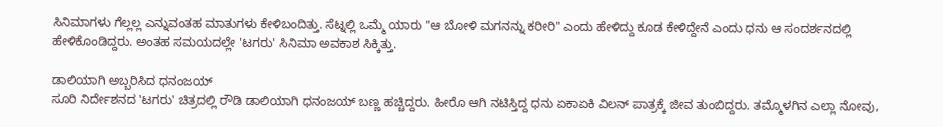ಸಿನಿಮಾಗಳು ಗೆಲ್ಲಲ್ಲ ಎನ್ನುವಂತಹ ಮಾತುಗಳು ಕೇಳಿಬಂದಿತ್ತು. ಸೆಟ್ನಲ್ಲಿ ಒಮ್ಮೆ ಯಾರು "ಆ ಬೋಳಿ ಮಗನನ್ನು ಕರೀರಿ" ಎಂದು ಹೇಳಿದ್ದು ಕೂಡ ಕೇಳಿದ್ದೇನೆ ಎಂದು ಧನು ಆ ಸಂದರ್ಶನದಲ್ಲಿ ಹೇಳಿಕೊಂಡಿದ್ದರು. ಅಂತಹ ಸಮಯದಲ್ಲೇ 'ಟಗರು' ಸಿನಿಮಾ ಅವಕಾಶ ಸಿಕ್ಕಿತ್ತು.

ಡಾಲಿಯಾಗಿ ಅಬ್ಬರಿಸಿದ ಧನಂಜಯ್
ಸೂರಿ ನಿರ್ದೇಶನದ 'ಟಗರು' ಚಿತ್ರದಲ್ಲಿ ರೌಡಿ ಡಾಲಿಯಾಗಿ ಧನಂಜಯ್ ಬಣ್ಣ ಹಚ್ಚಿದ್ದರು. ಹೀರೊ ಆಗಿ ನಟಿಸ್ತಿದ್ದ ಧನು ಏಕಾಏಕಿ ವಿಲನ್ ಪಾತ್ರಕ್ಕೆ ಜೀವ ತುಂಬಿದ್ದರು. ತಮ್ಮೊಳಗಿನ ಎಲ್ಲಾ ನೋವು,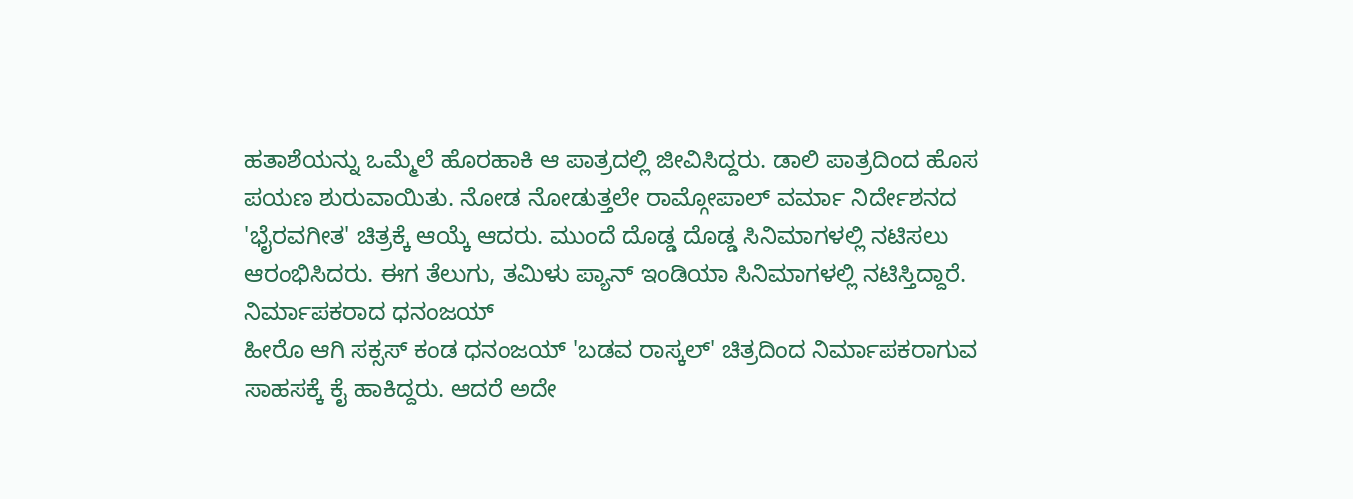ಹತಾಶೆಯನ್ನು ಒಮ್ಮೆಲೆ ಹೊರಹಾಕಿ ಆ ಪಾತ್ರದಲ್ಲಿ ಜೀವಿಸಿದ್ದರು. ಡಾಲಿ ಪಾತ್ರದಿಂದ ಹೊಸ ಪಯಣ ಶುರುವಾಯಿತು. ನೋಡ ನೋಡುತ್ತಲೇ ರಾಮ್ಗೋಪಾಲ್ ವರ್ಮಾ ನಿರ್ದೇಶನದ 'ಭೈರವಗೀತ' ಚಿತ್ರಕ್ಕೆ ಆಯ್ಕೆ ಆದರು. ಮುಂದೆ ದೊಡ್ಡ ದೊಡ್ಡ ಸಿನಿಮಾಗಳಲ್ಲಿ ನಟಿಸಲು ಆರಂಭಿಸಿದರು. ಈಗ ತೆಲುಗು, ತಮಿಳು ಪ್ಯಾನ್ ಇಂಡಿಯಾ ಸಿನಿಮಾಗಳಲ್ಲಿ ನಟಿಸ್ತಿದ್ದಾರೆ.
ನಿರ್ಮಾಪಕರಾದ ಧನಂಜಯ್
ಹೀರೊ ಆಗಿ ಸಕ್ಸಸ್ ಕಂಡ ಧನಂಜಯ್ 'ಬಡವ ರಾಸ್ಕಲ್' ಚಿತ್ರದಿಂದ ನಿರ್ಮಾಪಕರಾಗುವ ಸಾಹಸಕ್ಕೆ ಕೈ ಹಾಕಿದ್ದರು. ಆದರೆ ಅದೇ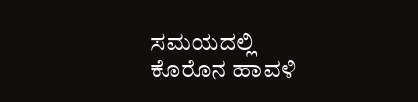ಸಮಯದಲ್ಲಿ ಕೊರೊನ ಹಾವಳಿ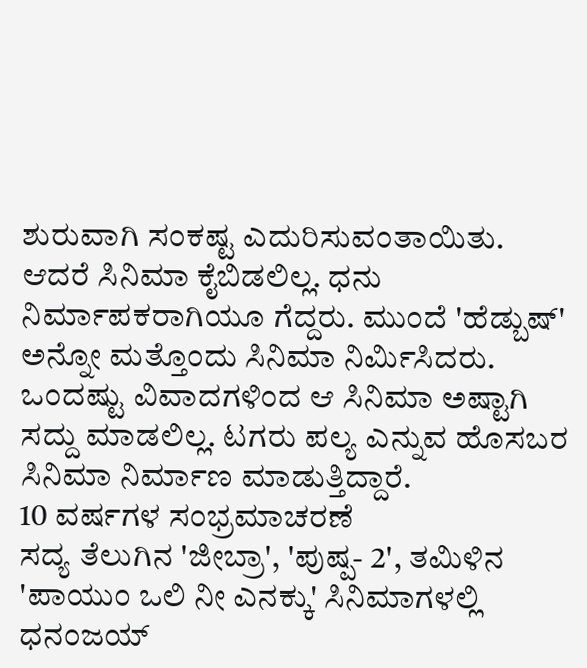ಶುರುವಾಗಿ ಸಂಕಷ್ಟ ಎದುರಿಸುವಂತಾಯಿತು. ಆದರೆ ಸಿನಿಮಾ ಕೈಬಿಡಲಿಲ್ಲ. ಧನು ನಿರ್ಮಾಪಕರಾಗಿಯೂ ಗೆದ್ದರು. ಮುಂದೆ 'ಹೆಡ್ಬುಷ್' ಅನ್ನೋ ಮತ್ತೊಂದು ಸಿನಿಮಾ ನಿರ್ಮಿಸಿದರು. ಒಂದಷ್ಟು ವಿವಾದಗಳಿಂದ ಆ ಸಿನಿಮಾ ಅಷ್ಟಾಗಿ ಸದ್ದು ಮಾಡಲಿಲ್ಲ. ಟಗರು ಪಲ್ಯ ಎನ್ನುವ ಹೊಸಬರ ಸಿನಿಮಾ ನಿರ್ಮಾಣ ಮಾಡುತ್ತಿದ್ದಾರೆ.
10 ವರ್ಷಗಳ ಸಂಭ್ರಮಾಚರಣೆ
ಸದ್ಯ ತೆಲುಗಿನ 'ಜೀಬ್ರಾ', 'ಪುಷ್ಪ- 2', ತಮಿಳಿನ 'ಪಾಯುಂ ಒಲಿ ನೀ ಎನಕ್ಕು' ಸಿನಿಮಾಗಳಲ್ಲಿ ಧನಂಜಯ್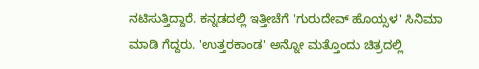ನಟಿಸುತ್ತಿದ್ದಾರೆ. ಕನ್ನಡದಲ್ಲಿ ಇತ್ತೀಚೆಗೆ 'ಗುರುದೇವ್ ಹೊಯ್ಸಳ' ಸಿನಿಮಾ ಮಾಡಿ ಗೆದ್ದರು. 'ಉತ್ತರಕಾಂಡ' ಅನ್ನೋ ಮತ್ತೊಂದು ಚಿತ್ರದಲ್ಲಿ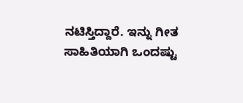ನಟಿಸ್ತಿದ್ದಾರೆ. ಇನ್ನು ಗೀತ ಸಾಹಿತಿಯಾಗಿ ಒಂದಷ್ಟು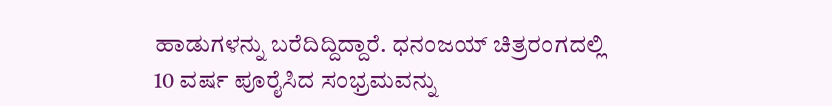ಹಾಡುಗಳನ್ನು ಬರೆದಿದ್ದಿದ್ದಾರೆ. ಧನಂಜಯ್ ಚಿತ್ರರಂಗದಲ್ಲಿ 10 ವರ್ಷ ಪೂರೈಸಿದ ಸಂಭ್ರಮವನ್ನು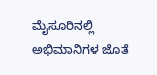ಮೈಸೂರಿನಲ್ಲಿ ಅಭಿಮಾನಿಗಳ ಜೊತೆ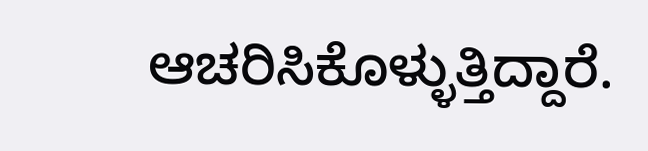ಆಚರಿಸಿಕೊಳ್ಳುತ್ತಿದ್ದಾರೆ.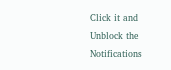Click it and Unblock the Notifications